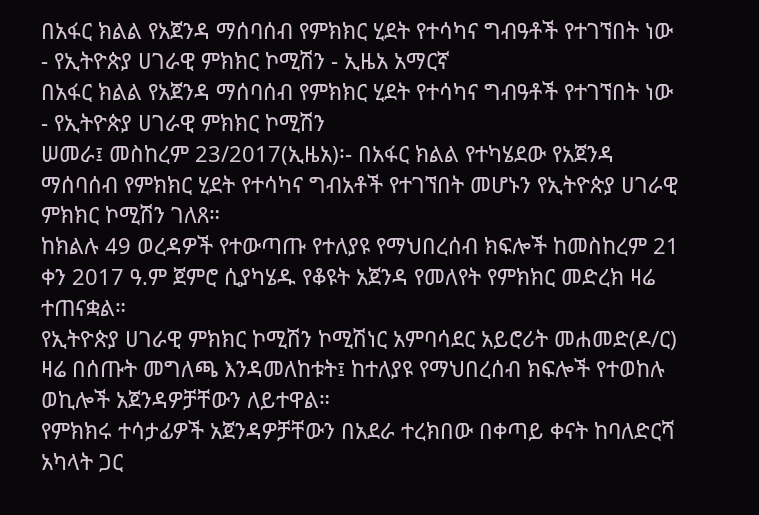በአፋር ክልል የአጀንዳ ማሰባሰብ የምክክር ሂደት የተሳካና ግብዓቶች የተገኘበት ነው - የኢትዮጵያ ሀገራዊ ምክክር ኮሚሽን - ኢዜአ አማርኛ
በአፋር ክልል የአጀንዳ ማሰባሰብ የምክክር ሂደት የተሳካና ግብዓቶች የተገኘበት ነው - የኢትዮጵያ ሀገራዊ ምክክር ኮሚሽን
ሠመራ፤ መስከረም 23/2017(ኢዜአ)፡- በአፋር ክልል የተካሄደው የአጀንዳ ማሰባሰብ የምክክር ሂደት የተሳካና ግብአቶች የተገኘበት መሆኑን የኢትዮጵያ ሀገራዊ ምክክር ኮሚሽን ገለጸ።
ከክልሉ 49 ወረዳዎች የተውጣጡ የተለያዩ የማህበረሰብ ክፍሎች ከመስከረም 21 ቀን 2017 ዓ.ም ጀምሮ ሲያካሄዱ የቆዩት አጀንዳ የመለየት የምክክር መድረክ ዛሬ ተጠናቋል።
የኢትዮጵያ ሀገራዊ ምክክር ኮሚሽን ኮሚሽነር አምባሳደር አይሮሪት መሐመድ(ዶ/ር) ዛሬ በሰጡት መግለጫ እንዳመለከቱት፤ ከተለያዩ የማህበረሰብ ክፍሎች የተወከሉ ወኪሎች አጀንዳዎቻቸውን ለይተዋል።
የምክክሩ ተሳታፊዎች አጀንዳዎቻቸውን በአደራ ተረክበው በቀጣይ ቀናት ከባለድርሻ አካላት ጋር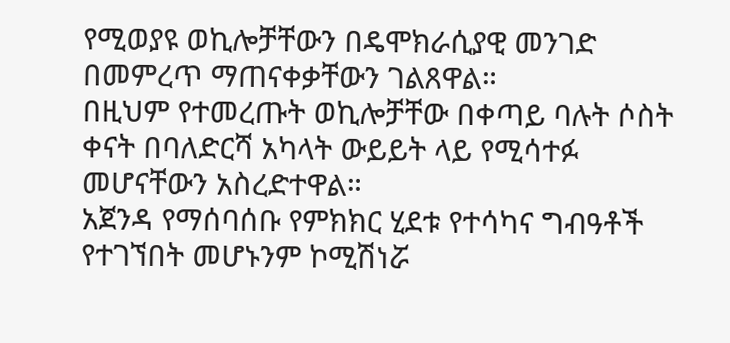የሚወያዩ ወኪሎቻቸውን በዴሞክራሲያዊ መንገድ በመምረጥ ማጠናቀቃቸውን ገልጸዋል።
በዚህም የተመረጡት ወኪሎቻቸው በቀጣይ ባሉት ሶስት ቀናት በባለድርሻ አካላት ውይይት ላይ የሚሳተፉ መሆናቸውን አስረድተዋል።
አጀንዳ የማሰባሰቡ የምክክር ሂደቱ የተሳካና ግብዓቶች የተገኘበት መሆኑንም ኮሚሽነሯ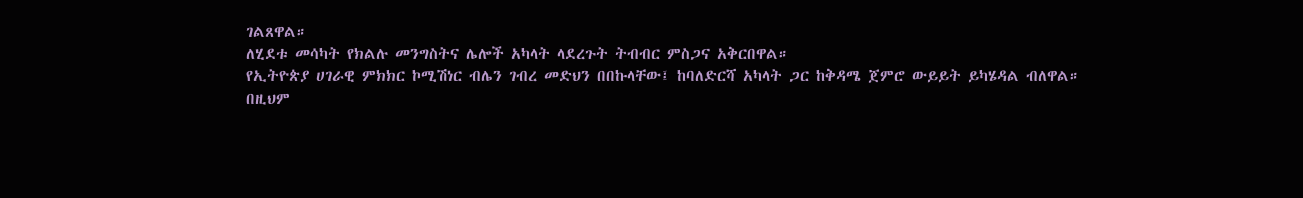ገልጸዋል።
ለሂደቱ መሳካት የክልሉ መንግስትና ሌሎች አካላት ላደረጉት ትብብር ምስጋና አቅርበዋል።
የኢትዮጵያ ሀገራዊ ምክክር ኮሚሽነር ብሌን ገብረ መድህን በበኩላቸው፤ ከባለድርሻ አካላት ጋር ከቅዳሜ ጀምሮ ውይይት ይካሄዳል ብለዋል።
በዚህም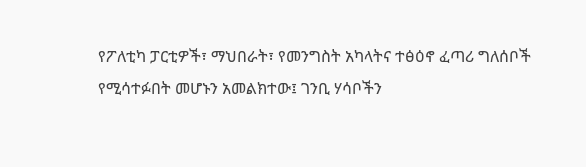የፖለቲካ ፓርቲዎች፣ ማህበራት፣ የመንግስት አካላትና ተፅዕኖ ፈጣሪ ግለሰቦች የሚሳተፉበት መሆኑን አመልክተው፤ ገንቢ ሃሳቦችን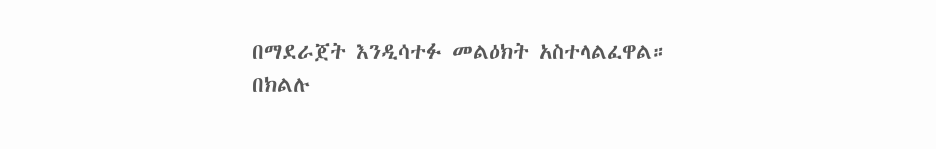በማደራጀት እንዲሳተፉ መልዕክት አስተላልፈዋል።
በክልሉ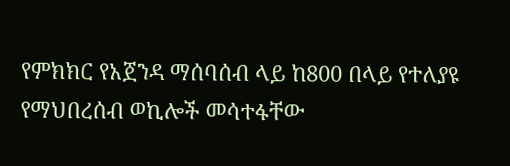የምክክር የአጀንዳ ማሰባሰብ ላይ ከ800 በላይ የተለያዩ የማህበረሰብ ወኪሎች መሳተፋቸው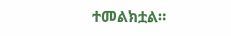ተመልክቷል።